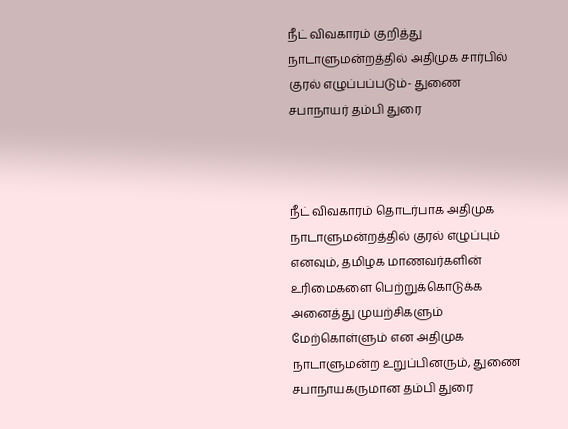நீட் விவகாரம் குறித்து நாடாளுமன்றத்தில் அதிமுக சார்பில் குரல் எழுப்பப்படும்- துணை சபாநாயர் தம்பி துரை



நீட் விவகாரம் தொடர்பாக அதிமுக நாடாளுமன்றத்தில் குரல் எழுப்பும் எனவும், தமிழக மாணவர்களின் உரிமைகளை பெற்றுக்கொடுக்க அனைத்து முயற்சிகளும் மேற்கொள்ளும் என அதிமுக நாடாளுமன்ற உறுப்பினரும், துணை சபாநாயகருமான தம்பி துரை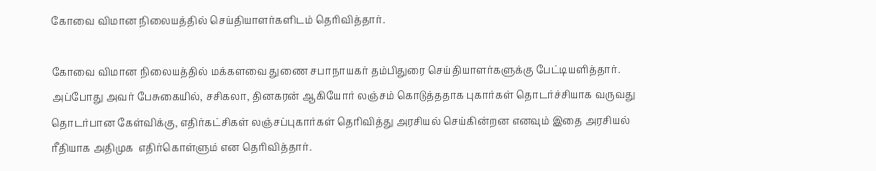கோவை விமான நிலையத்தில் செய்தியாளர்களிடம் தெரிவித்தார்.

கோவை விமான நிலையத்தில் மக்களவை துணை சபாநாயகர் தம்பிதுரை செய்தியாளர்களுக்கு பேட்டியளித்தார். அப்போது அவர் பேசுகையில், சசிகலா, தினகரன் ஆகியோர் லஞ்சம் கொடுத்ததாக புகார்கள் தொடர்ச்சியாக வருவது தொடர்பான கேள்விக்கு, எதிர்கட்சிகள் லஞ்சப்புகார்கள் தெரிவித்து அரசியல் செய்கின்றன எனவும் இதை அரசியல் ரீதியாக அதிமுக  எதிர்கொள்ளும் என தெரிவித்தார்.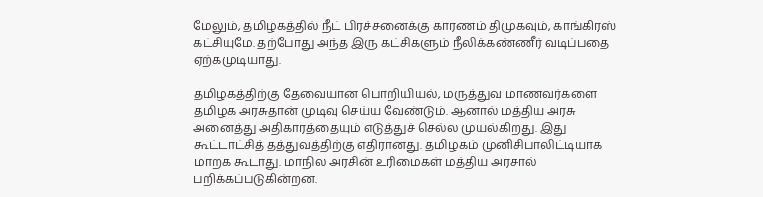மேலும், தமிழகத்தில் நீட் பிரச்சனைக்கு காரணம் திமுகவும், காங்கிரஸ் கட்சியுமே. தற்போது அந்த இரு கட்சிகளும் நீலிக்கண்ணீர் வடிப்பதை ஏற்கமுடியாது.

தமிழகத்திற்கு தேவையான பொறியியல், மருத்துவ மாணவர்களை தமிழக அரசுதான் முடிவு செய்ய வேண்டும். ஆனால் மத்திய அரசு அனைத்து அதிகாரத்தையும் எடுத்துச் செல்ல முயல்கிறது. இது கூட்டாட்சித் தத்துவத்திற்கு எதிரானது. தமிழகம் முனிசிபாலிட்டியாக மாறக கூடாது. மாநில அரசின் உரிமைகள் மத்திய அரசால் பறிக்கப்படுகின்றன.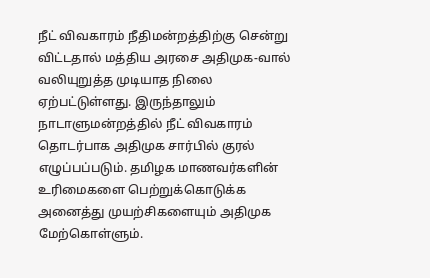நீட் விவகாரம் நீதிமன்றத்திற்கு சென்று விட்டதால் மத்திய அரசை அதிமுக-வால் வலியுறுத்த முடியாத நிலை ஏற்பட்டுள்ளது. இருந்தாலும் நாடாளுமன்றத்தில் நீட் விவகாரம் தொடர்பாக அதிமுக சார்பில் குரல் எழுப்பப்படும். தமிழக மாணவர்களின் உரிமைகளை பெற்றுக்கொடுக்க அனைத்து முயற்சிகளையும் அதிமுக மேற்கொள்ளும்.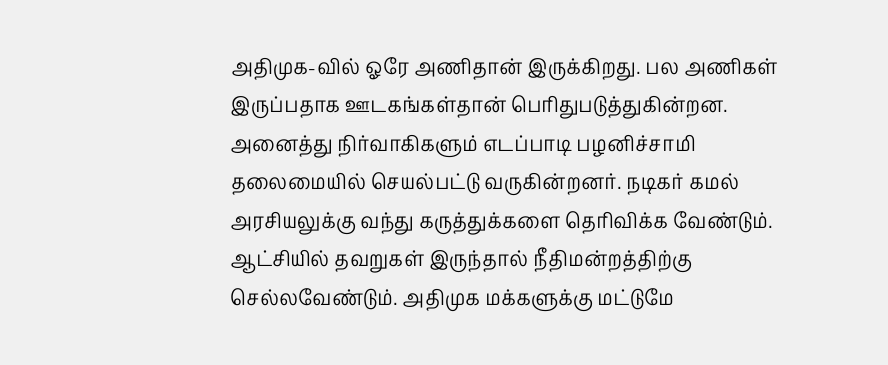அதிமுக-வில் ஓரே அணிதான் இருக்கிறது. பல அணிகள் இருப்பதாக ஊடகங்கள்தான் பெரிதுபடுத்துகின்றன. அனைத்து நிர்வாகிகளும் எடப்பாடி பழனிச்சாமி தலைமையில் செயல்பட்டு வருகின்றனர். நடிகர் கமல் அரசியலுக்கு வந்து கருத்துக்களை தெரிவிக்க வேண்டும். ஆட்சியில் தவறுகள் இருந்தால் நீதிமன்றத்திற்கு செல்லவேண்டும். அதிமுக மக்களுக்கு மட்டுமே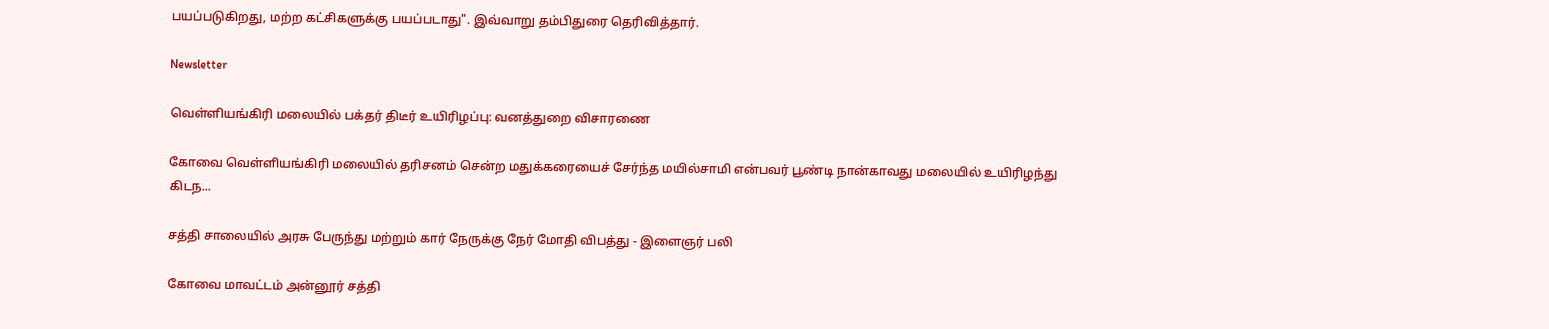பயப்படுகிறது, மற்ற கட்சிகளுக்கு பயப்படாது". இவ்வாறு தம்பிதுரை தெரிவித்தார்.

Newsletter

வெள்ளியங்கிரி மலையில் பக்தர் திடீர் உயிரிழப்பு: வனத்துறை விசாரணை

கோவை வெள்ளியங்கிரி மலையில் தரிசனம் சென்ற மதுக்கரையைச் சேர்ந்த மயில்சாமி என்பவர் பூண்டி நான்காவது மலையில் உயிரிழந்து கிடந...

சத்தி சாலையில் அரசு பேருந்து மற்றும் கார் நேருக்கு நேர் மோதி விபத்து - இளைஞர் பலி

கோவை மாவட்டம் அன்னூர் சத்தி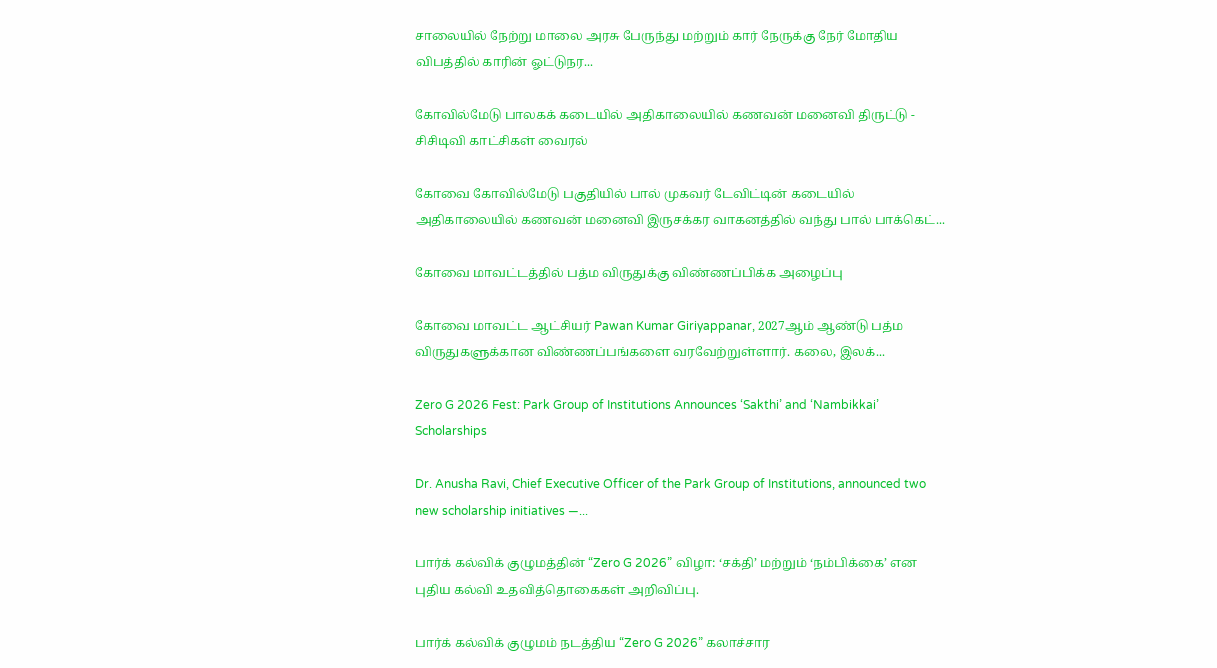சாலையில் நேற்று மாலை அரசு பேருந்து மற்றும் கார் நேருக்கு நேர் மோதிய விபத்தில் காரின் ஓட்டுநர...

கோவில்மேடு பாலகக் கடையில் அதிகாலையில் கணவன் மனைவி திருட்டு - சிசிடிவி காட்சிகள் வைரல்

கோவை கோவில்மேடு பகுதியில் பால் முகவர் டேவிட்டின் கடையில் அதிகாலையில் கணவன் மனைவி இருசக்கர வாகனத்தில் வந்து பால் பாக்கெட்...

கோவை மாவட்டத்தில் பத்ம விருதுக்கு விண்ணப்பிக்க அழைப்பு

கோவை மாவட்ட ஆட்சியர் Pawan Kumar Giriyappanar, 2027ஆம் ஆண்டு பத்ம விருதுகளுக்கான விண்ணப்பங்களை வரவேற்றுள்ளார். கலை, இலக்...

Zero G 2026 Fest: Park Group of Institutions Announces ‘Sakthi’ and ‘Nambikkai’ Scholarships

Dr. Anusha Ravi, Chief Executive Officer of the Park Group of Institutions, announced two new scholarship initiatives —...

பார்க் கல்விக் குழுமத்தின் “Zero G 2026” விழா: ‘சக்தி’ மற்றும் ‘நம்பிக்கை’ என புதிய கல்வி உதவித்தொகைகள் அறிவிப்பு.

பார்க் கல்விக் குழுமம் நடத்திய “Zero G 2026” கலாச்சார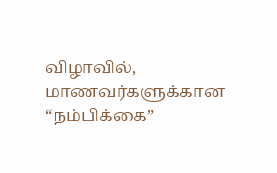விழாவில், மாணவர்களுக்கான “நம்பிக்கை”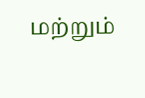மற்றும்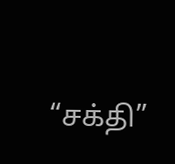“சக்தி”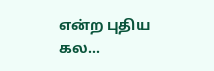என்ற புதிய கல...